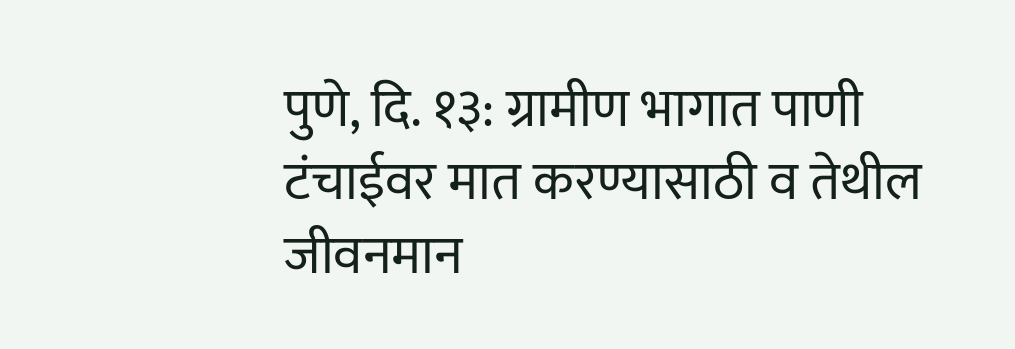पुणे, दि. १३: ग्रामीण भागात पाणी टंचाईवर मात करण्यासाठी व तेथील जीवनमान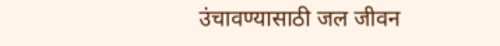उंचावण्यासाठी जल जीवन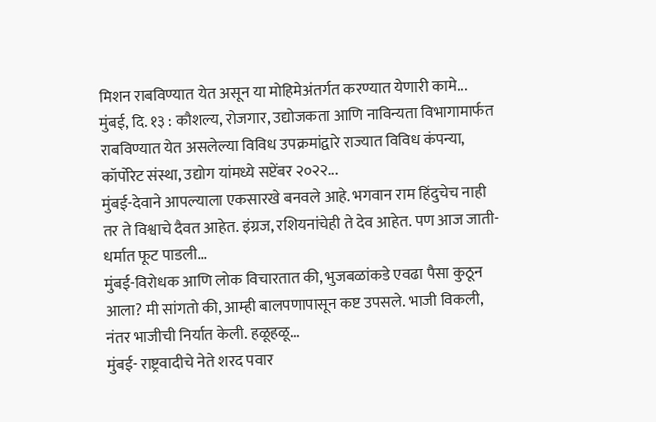मिशन राबविण्यात येत असून या मोहिमेअंतर्गत करण्यात येणारी कामे...
मुंबई, दि. १३ : कौशल्य, रोजगार, उद्योजकता आणि नाविन्यता विभागामार्फत राबविण्यात येत असलेल्या विविध उपक्रमांद्वारे राज्यात विविध कंपन्या, कॉर्पोरेट संस्था, उद्योग यांमध्ये सप्टेंबर २०२२...
मुंबई-देवाने आपल्याला एकसारखे बनवले आहे. भगवान राम हिंदुचेच नाही तर ते विश्वाचे दैवत आहेत. इंग्रज, रशियनांचेही ते देव आहेत. पण आज जाती-धर्मात फूट पाडली...
मुंबई-विरोधक आणि लोक विचारतात की, भुजबळांकडे एवढा पैसा कुठून आला? मी सांगतो की, आम्ही बालपणापासून कष्ट उपसले. भाजी विकली, नंतर भाजीची निर्यात केली. हळूहळू...
मुंबई- राष्ट्रवादीचे नेते शरद पवार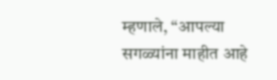म्हणाले, “आपल्या सगळ्यांना माहीत आहे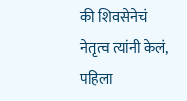की शिवसेनेचं नेतृत्व त्यांनी केलं, पहिला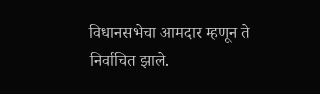विधानसभेचा आमदार म्हणून ते निर्वाचित झाले.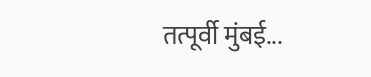तत्पूर्वी मुंबई...